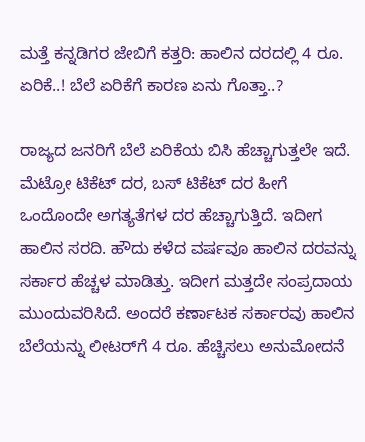ಮತ್ತೆ ಕನ್ನಡಿಗರ ಜೇಬಿಗೆ ಕತ್ತರಿ: ಹಾಲಿನ ದರದಲ್ಲಿ 4 ರೂ. ಏರಿಕೆ..! ಬೆಲೆ ಏರಿಕೆಗೆ ಕಾರಣ ಏನು ಗೊತ್ತಾ..?

ರಾಜ್ಯದ ಜನರಿಗೆ ಬೆಲೆ ಏರಿಕೆಯ ಬಿಸಿ ಹೆಚ್ಚಾಗುತ್ತಲೇ ಇದೆ. ಮೆಟ್ರೋ ಟಿಕೆಟ್ ದರ, ಬಸ್ ಟಿಕೆಟ್ ದರ ಹೀಗೆ ಒಂದೊಂದೇ ಅಗತ್ಯತೆಗಳ ದರ ಹೆಚ್ಚಾಗುತ್ತಿದೆ. ಇದೀಗ ಹಾಲಿನ ಸರದಿ. ಹೌದು ಕಳೆದ ವರ್ಷವೂ ಹಾಲಿನ ದರವನ್ನು ಸರ್ಕಾರ ಹೆಚ್ಚಳ ಮಾಡಿತ್ತು. ಇದೀಗ ಮತ್ತದೇ ಸಂಪ್ರದಾಯ ಮುಂದುವರಿಸಿದೆ. ಅಂದರೆ ಕರ್ಣಾಟಕ ಸರ್ಕಾರವು ಹಾಲಿನ ಬೆಲೆಯನ್ನು ಲೀಟರ್‌ಗೆ 4 ರೂ. ಹೆಚ್ಚಿಸಲು ಅನುಮೋದನೆ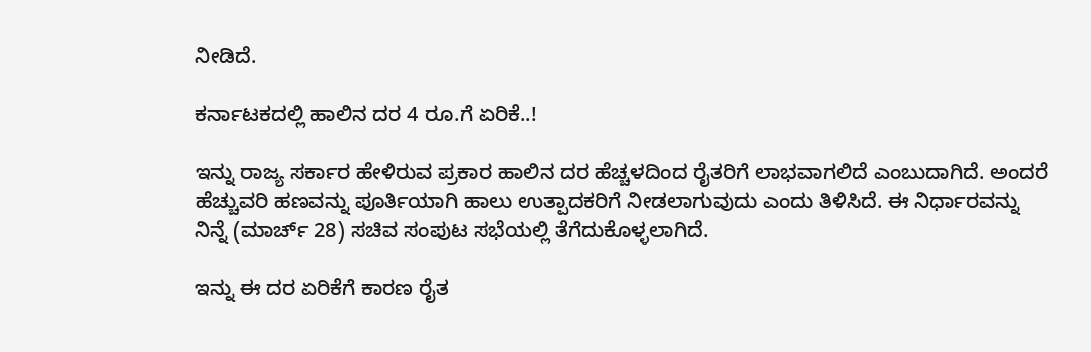ನೀಡಿದೆ.

ಕರ್ನಾಟಕದಲ್ಲಿ ಹಾಲಿನ ದರ 4 ರೂ.ಗೆ ಏರಿಕೆ..!

ಇನ್ನು ರಾಜ್ಯ ಸರ್ಕಾರ ಹೇಳಿರುವ ಪ್ರಕಾರ ಹಾಲಿನ ದರ ಹೆಚ್ಚಳದಿಂದ ರೈತರಿಗೆ ಲಾಭವಾಗಲಿದೆ ಎಂಬುದಾಗಿದೆ. ಅಂದರೆ ಹೆಚ್ಚುವರಿ ಹಣವನ್ನು ಪೂರ್ತಿಯಾಗಿ ಹಾಲು ಉತ್ಪಾದಕರಿಗೆ ನೀಡಲಾಗುವುದು ಎಂದು ತಿಳಿಸಿದೆ. ಈ ನಿರ್ಧಾರವನ್ನು ನಿನ್ನೆ (ಮಾರ್ಚ್ 28) ಸಚಿವ ಸಂಪುಟ ಸಭೆಯಲ್ಲಿ ತೆಗೆದುಕೊಳ್ಳಲಾಗಿದೆ.

ಇನ್ನು ಈ ದರ ಏರಿಕೆಗೆ ಕಾರಣ ರೈತ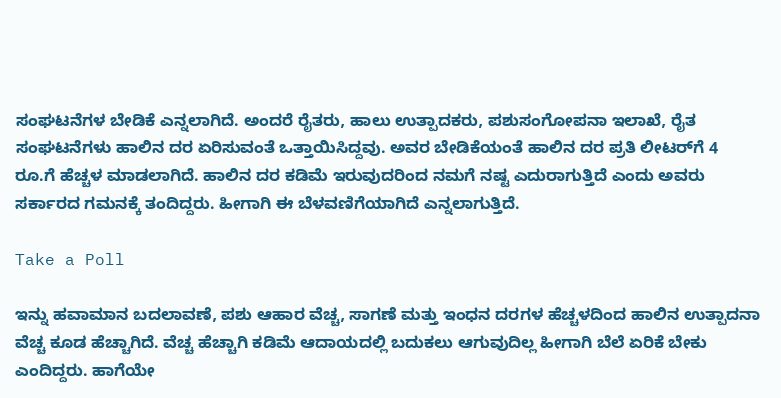ಸಂಘಟನೆಗಳ ಬೇಡಿಕೆ ಎನ್ನಲಾಗಿದೆ. ಅಂದರೆ ರೈತರು, ಹಾಲು ಉತ್ಪಾದಕರು, ಪಶುಸಂಗೋಪನಾ ಇಲಾಖೆ, ರೈತ ಸಂಘಟನೆಗಳು ಹಾಲಿನ ದರ ಏರಿಸುವಂತೆ ಒತ್ತಾಯಿಸಿದ್ದವು. ಅವರ ಬೇಡಿಕೆಯಂತೆ ಹಾಲಿನ ದರ ಪ್ರತಿ ಲೀಟರ್‍‌ಗೆ 4 ರೂ.ಗೆ ಹೆಚ್ಚಳ ಮಾಡಲಾಗಿದೆ. ಹಾಲಿನ ದರ ಕಡಿಮೆ ಇರುವುದರಿಂದ ನಮಗೆ ನಷ್ಟ ಎದುರಾಗುತ್ತಿದೆ ಎಂದು ಅವರು ಸರ್ಕಾರದ ಗಮನಕ್ಕೆ ತಂದಿದ್ದರು. ಹೀಗಾಗಿ ಈ ಬೆಳವಣಿಗೆಯಾಗಿದೆ ಎನ್ನಲಾಗುತ್ತಿದೆ.

Take a Poll

ಇನ್ನು ಹವಾಮಾನ ಬದಲಾವಣೆ, ಪಶು ಆಹಾರ ವೆಚ್ಚ, ಸಾಗಣೆ ಮತ್ತು ಇಂಧನ ದರಗಳ ಹೆಚ್ಚಳದಿಂದ ಹಾಲಿನ ಉತ್ಪಾದನಾ ವೆಚ್ಚ ಕೂಡ ಹೆಚ್ಚಾಗಿದೆ. ವೆಚ್ಚ ಹೆಚ್ಚಾಗಿ ಕಡಿಮೆ ಆದಾಯದಲ್ಲಿ ಬದುಕಲು ಆಗುವುದಿಲ್ಲ ಹೀಗಾಗಿ ಬೆಲೆ ಏರಿಕೆ ಬೇಕು ಎಂದಿದ್ದರು. ಹಾಗೆಯೇ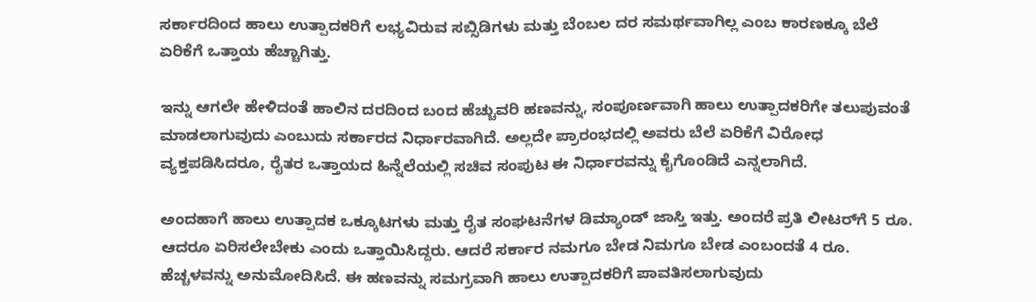ಸರ್ಕಾರದಿಂದ ಹಾಲು ಉತ್ಪಾದಕರಿಗೆ ಲಭ್ಯವಿರುವ ಸಬ್ಸಿಡಿಗಳು ಮತ್ತು ಬೆಂಬಲ ದರ ಸಮರ್ಥವಾಗಿಲ್ಲ ಎಂಬ ಕಾರಣಕ್ಕೂ ಬೆಲೆ ಏರಿಕೆಗೆ ಒತ್ತಾಯ ಹೆಚ್ಚಾಗಿತ್ತು.

ಇನ್ನು ಆಗಲೇ ಹೇಳಿದಂತೆ ಹಾಲಿನ ದರದಿಂದ ಬಂದ ಹೆಚ್ಚುವರಿ ಹಣವನ್ನು, ಸಂಪೂರ್ಣವಾಗಿ ಹಾಲು ಉತ್ಪಾದಕರಿಗೇ ತಲುಪುವಂತೆ ಮಾಡಲಾಗುವುದು ಎಂಬುದು ಸರ್ಕಾರದ ನಿರ್ಧಾರವಾಗಿದೆ. ಅಲ್ಲದೇ ಪ್ರಾರಂಭದಲ್ಲಿ ಅವರು ಬೆಲೆ ಏರಿಕೆಗೆ ವಿರೋಧ ವ್ಯಕ್ತಪಡಿಸಿದರೂ, ರೈತರ ಒತ್ತಾಯದ ಹಿನ್ನೆಲೆಯಲ್ಲಿ ಸಚಿವ ಸಂಪುಟ ಈ ನಿರ್ಧಾರವನ್ನು ಕೈಗೊಂಡಿದೆ ಎನ್ನಲಾಗಿದೆ.

ಅಂದಹಾಗೆ ಹಾಲು ಉತ್ಪಾದಕ ಒಕ್ಕೂಟಗಳು ಮತ್ತು ರೈತ ಸಂಘಟನೆಗಳ ಡಿಮ್ಯಾಂಡ್ ಜಾಸ್ತಿ ಇತ್ತು. ಅಂದರೆ ಪ್ರತಿ ಲೀಟರ್‍‌ಗೆ 5 ರೂ. ಆದರೂ ಏರಿಸಲೇಬೇಕು ಎಂದು ಒತ್ತಾಯಿಸಿದ್ದರು. ಆದರೆ ಸರ್ಕಾರ ನಮಗೂ ಬೇಡ ನಿಮಗೂ ಬೇಡ ಎಂಬಂದತೆ 4 ರೂ. ಹೆಚ್ಚಳವನ್ನು ಅನುಮೋದಿಸಿದೆ. ಈ ಹಣವನ್ನು ಸಮಗ್ರವಾಗಿ ಹಾಲು ಉತ್ಪಾದಕರಿಗೆ ಪಾವತಿಸಲಾಗುವುದು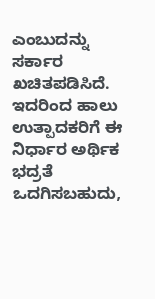ಎಂಬುದನ್ನು ಸರ್ಕಾರ ಖಚಿತಪಡಿಸಿದೆ. ಇದರಿಂದ ಹಾಲು ಉತ್ಪಾದಕರಿಗೆ ಈ ನಿರ್ಧಾರ ಅರ್ಥಿಕ ಭದ್ರತೆ ಒದಗಿಸಬಹುದು,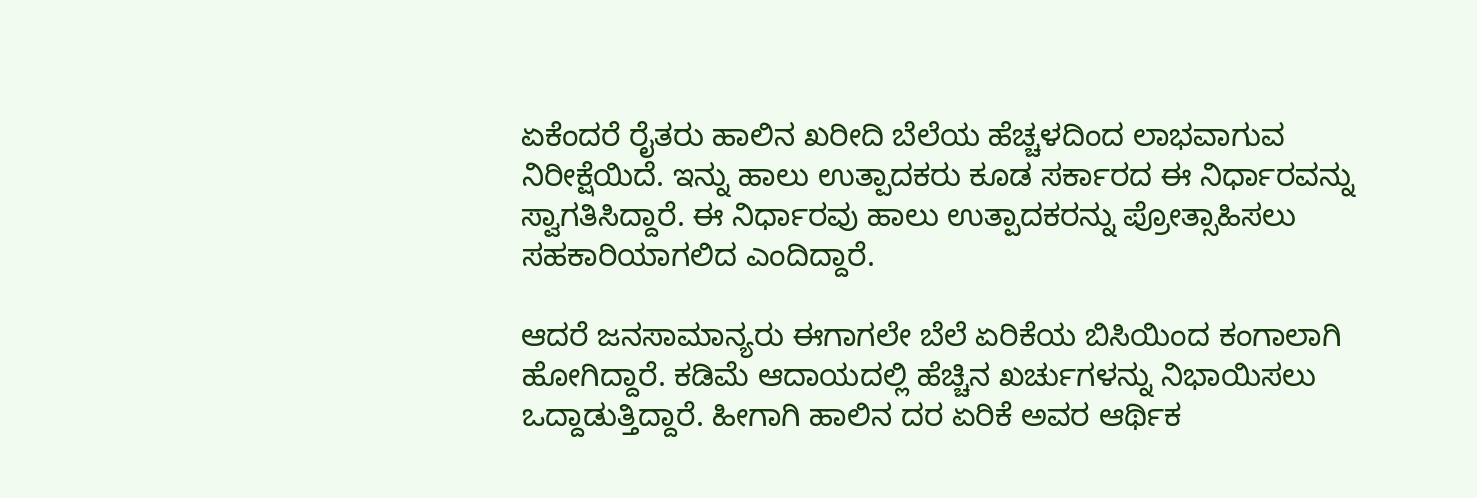ಏಕೆಂದರೆ ರೈತರು ಹಾಲಿನ ಖರೀದಿ ಬೆಲೆಯ ಹೆಚ್ಚಳದಿಂದ ಲಾಭವಾಗುವ ನಿರೀಕ್ಷೆಯಿದೆ. ಇನ್ನು ಹಾಲು ಉತ್ಪಾದಕರು ಕೂಡ ಸರ್ಕಾರದ ಈ ನಿರ್ಧಾರವನ್ನು ಸ್ವಾಗತಿಸಿದ್ದಾರೆ. ಈ ನಿರ್ಧಾರವು ಹಾಲು ಉತ್ಪಾದಕರನ್ನು ಪ್ರೋತ್ಸಾಹಿಸಲು ಸಹಕಾರಿಯಾಗಲಿದ ಎಂದಿದ್ದಾರೆ.

ಆದರೆ ಜನಸಾಮಾನ್ಯರು ಈಗಾಗಲೇ ಬೆಲೆ ಏರಿಕೆಯ ಬಿಸಿಯಿಂದ ಕಂಗಾಲಾಗಿ ಹೋಗಿದ್ದಾರೆ. ಕಡಿಮೆ ಆದಾಯದಲ್ಲಿ ಹೆಚ್ಚಿನ ಖರ್ಚುಗಳನ್ನು ನಿಭಾಯಿಸಲು ಒದ್ದಾಡುತ್ತಿದ್ದಾರೆ. ಹೀಗಾಗಿ ಹಾಲಿನ ದರ ಏರಿಕೆ ಅವರ ಆರ್ಥಿಕ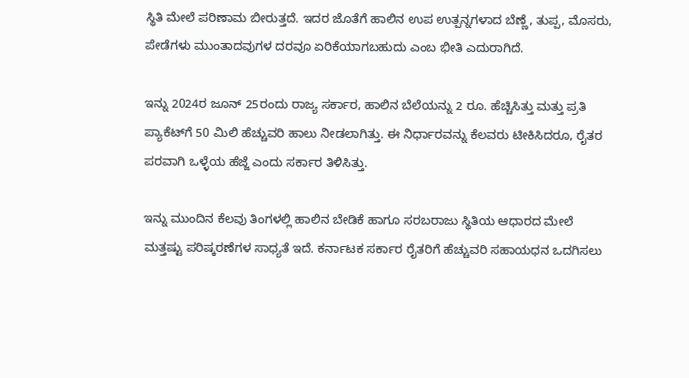ಸ್ಥಿತಿ ಮೇಲೆ ಪರಿಣಾಮ ಬೀರುತ್ತದೆ. ಇದರ ಜೊತೆಗೆ ಹಾಲಿನ ಉಪ ಉತ್ಪನ್ನಗಳಾದ ಬೆಣ್ಣೆ, ತುಪ್ಪ, ಮೊಸರು, ಪೇಡೆಗಳು ಮುಂತಾದವುಗಳ ದರವೂ ಏರಿಕೆಯಾಗಬಹುದು ಎಂಬ ಭೀತಿ ಎದುರಾಗಿದೆ.

ಇನ್ನು 2024ರ ಜೂನ್ 25ರಂದು ರಾಜ್ಯ ಸರ್ಕಾರ, ಹಾಲಿನ ಬೆಲೆಯನ್ನು 2 ರೂ. ಹೆಚ್ಚಿಸಿತ್ತು ಮತ್ತು ಪ್ರತಿ ಪ್ಯಾಕೆಟ್‌ಗೆ 50 ಮಿಲಿ ಹೆಚ್ಚುವರಿ ಹಾಲು ನೀಡಲಾಗಿತ್ತು. ಈ ನಿರ್ಧಾರವನ್ನು ಕೆಲವರು ಟೀಕಿಸಿದರೂ, ರೈತರ ಪರವಾಗಿ ಒಳ್ಳೆಯ ಹೆಜ್ಜೆ ಎಂದು ಸರ್ಕಾರ ತಿಳಿಸಿತ್ತು.

ಇನ್ನು ಮುಂದಿನ ಕೆಲವು ತಿಂಗಳಲ್ಲಿ ಹಾಲಿನ ಬೇಡಿಕೆ ಹಾಗೂ ಸರಬರಾಜು ಸ್ಥಿತಿಯ ಆಧಾರದ ಮೇಲೆ ಮತ್ತಷ್ಟು ಪರಿಷ್ಕರಣೆಗಳ ಸಾಧ್ಯತೆ ಇದೆ. ಕರ್ನಾಟಕ ಸರ್ಕಾರ ರೈತರಿಗೆ ಹೆಚ್ಚುವರಿ ಸಹಾಯಧನ ಒದಗಿಸಲು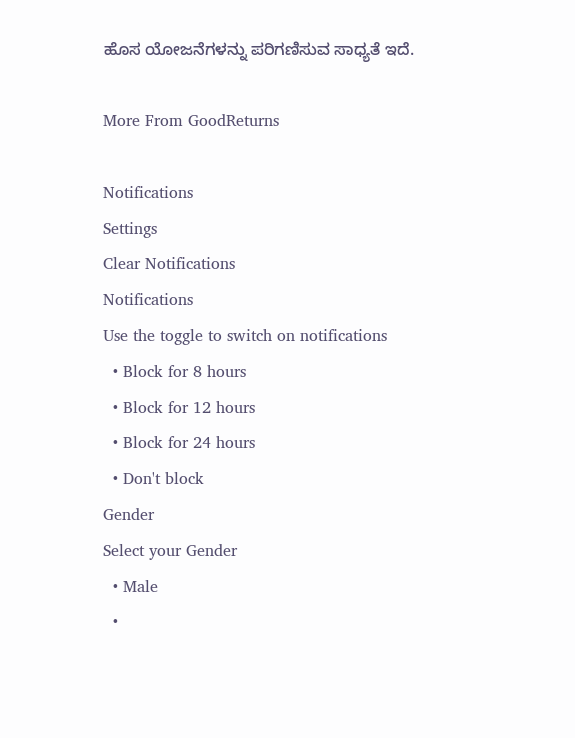ಹೊಸ ಯೋಜನೆಗಳನ್ನು ಪರಿಗಣಿಸುವ ಸಾಧ್ಯತೆ ಇದೆ.

More From GoodReturns

Notifications
Settings
Clear Notifications
Notifications
Use the toggle to switch on notifications
  • Block for 8 hours
  • Block for 12 hours
  • Block for 24 hours
  • Don't block
Gender
Select your Gender
  • Male
  •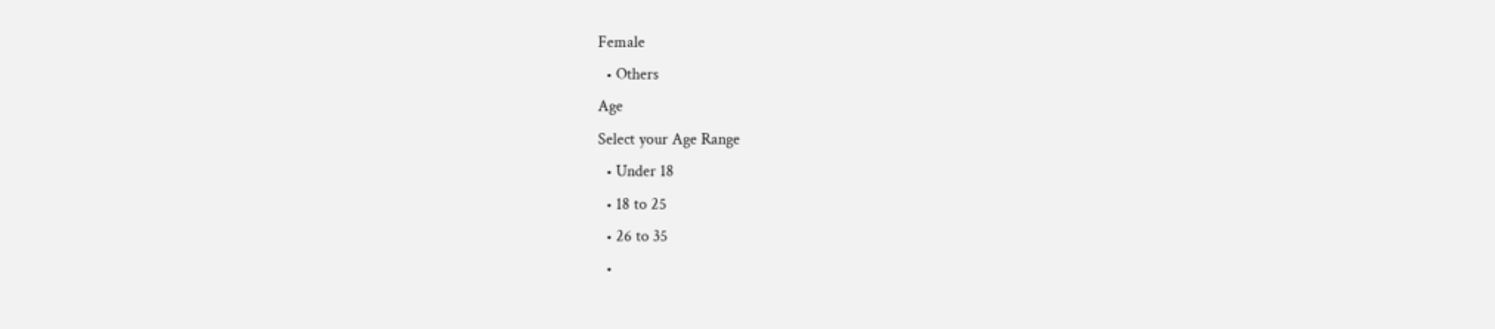Female
  • Others
Age
Select your Age Range
  • Under 18
  • 18 to 25
  • 26 to 35
  •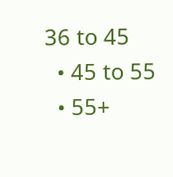36 to 45
  • 45 to 55
  • 55+